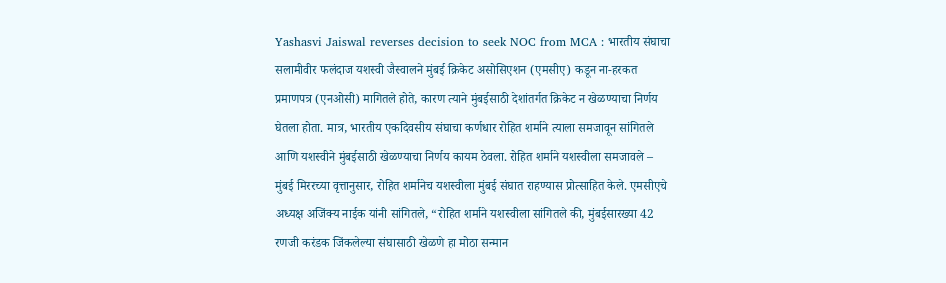Yashasvi Jaiswal reverses decision to seek NOC from MCA : भारतीय संघाचा सलामीवीर फलंदाज यशस्वी जैस्वालने मुंबई क्रिकेट असोसिएशन (एमसीए) कडून ना-हरकत प्रमाणपत्र (एनओसी) मागितले होते, कारण त्याने मुंबईसाठी देशांतर्गत क्रिकेट न खेळण्याचा निर्णय घेतला होता. मात्र, भारतीय एकदिवसीय संघाचा कर्णधार रोहित शर्माने त्याला समजावून सांगितले आणि यशस्वीने मुंबईसाठी खेळण्याचा निर्णय कायम ठेवला. रोहित शर्माने यशस्वीला समजावले – मुंबई मिररच्या वृत्तानुसार, रोहित शर्मानेच यशस्वीला मुंबई संघात राहण्यास प्रोत्साहित केले. एमसीएचे अध्यक्ष अजिंक्य नाईक यांनी सांगितले, “रोहित शर्माने यशस्वीला सांगितले की, मुंबईसारख्या 42 रणजी करंडक जिंकलेल्या संघासाठी खेळणे हा मोठा सन्मान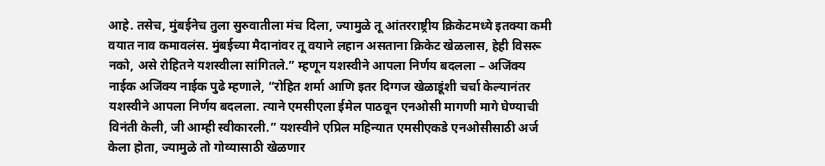आहे. तसेच, मुंबईनेच तुला सुरुवातीला मंच दिला, ज्यामुळे तू आंतरराष्ट्रीय क्रिकेटमध्ये इतक्या कमी वयात नाव कमावलंस. मुंबईच्या मैदानांवर तू वयाने लहान असताना क्रिकेट खेळलास, हेही विसरू नको, असे रोहितने यशस्वीला सांगितले.” म्हणून यशस्वीने आपला निर्णय बदलला – अजिंक्य नाईक अजिंक्य नाईक पुढे म्हणाले, “रोहित शर्मा आणि इतर दिग्गज खेळाडूंशी चर्चा केल्यानंतर यशस्वीने आपला निर्णय बदलला. त्याने एमसीएला ईमेल पाठवून एनओसी मागणी मागे घेण्याची विनंती केली, जी आम्ही स्वीकारली.” यशस्वीने एप्रिल महिन्यात एमसीएकडे एनओसीसाठी अर्ज केला होता, ज्यामुळे तो गोव्यासाठी खेळणार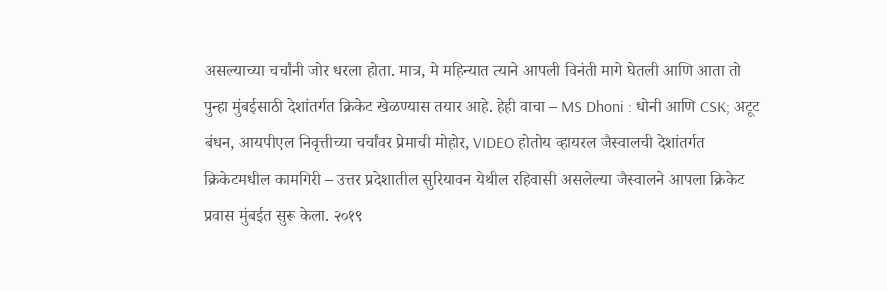असल्याच्या चर्चांनी जोर धरला होता. मात्र, मे महिन्यात त्याने आपली विनंती मागे घेतली आणि आता तो पुन्हा मुंबईसाठी देशांतर्गत क्रिकेट खेळण्यास तयार आहे. हेही वाचा – MS Dhoni : धोनी आणि CSK; अटूट बंधन, आयपीएल निवृत्तीच्या चर्चांवर प्रेमाची मोहोर, VIDEO होतोय व्हायरल जैस्वालची देशांतर्गत क्रिकेटमधील कामगिरी – उत्तर प्रदेशातील सुरियावन येथील रहिवासी असलेल्या जैस्वालने आपला क्रिकेट प्रवास मुंबईत सुरू केला. २०१९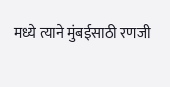मध्ये त्याने मुंबईसाठी रणजी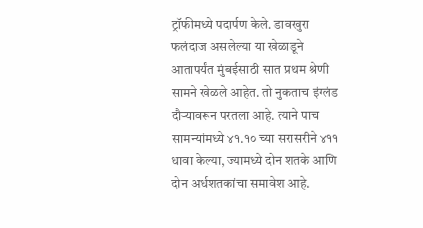ट्रॉफीमध्ये पदार्पण केले. डावखुरा फलंदाज असलेल्या या खेळाडूने आतापर्यंत मुंबईसाठी सात प्रथम श्रेणी सामने खेळले आहेत. तो नुकताच इंग्लंड दौऱ्यावरून परतला आहे. त्याने पाच सामन्यांमध्ये ४१.१० च्या सरासरीने ४११ धावा केल्या, ज्यामध्ये दोन शतके आणि दोन अर्धशतकांचा समावेश आहे.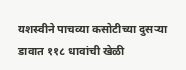यशस्वीने पाचव्या कसोटीच्या दुसऱ्या डावात ११८ धावांची खेळी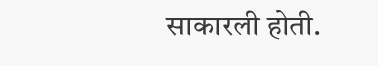साकारली होती.